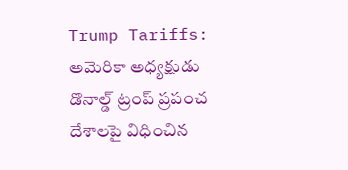Trump Tariffs: అమెరికా అధ్యక్షుడు డొనాల్డ్ ట్రంప్ ప్రపంచ దేశాలపై విధించిన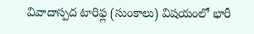వివాదాస్పద టారిఫ్ల (సుంకాలు) విషయంలో భారీ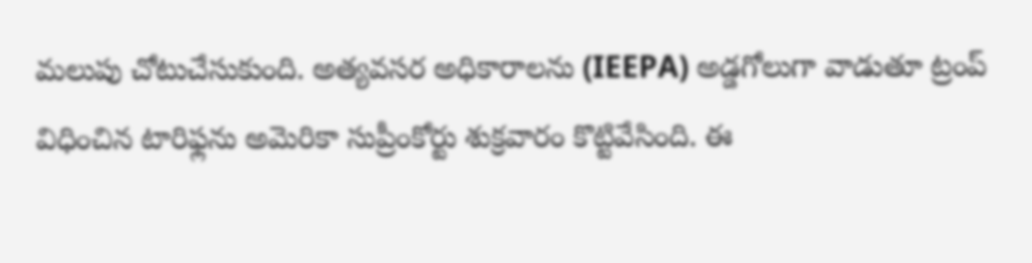మలుపు చోటుచేసుకుంది. అత్యవసర అధికారాలను (IEEPA) అడ్డగోలుగా వాడుతూ ట్రంప్ విధించిన టారిఫ్లను అమెరికా సుప్రీంకోర్టు శుక్రవారం కొట్టివేసింది. ఈ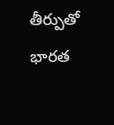తీర్పుతో భారత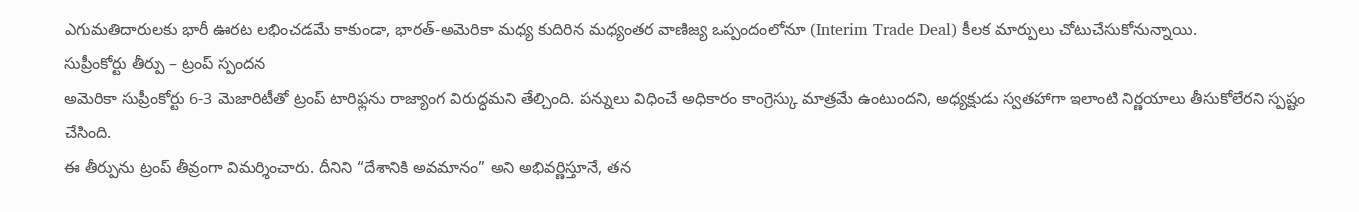ఎగుమతిదారులకు భారీ ఊరట లభించడమే కాకుండా, భారత్-అమెరికా మధ్య కుదిరిన మధ్యంతర వాణిజ్య ఒప్పందంలోనూ (Interim Trade Deal) కీలక మార్పులు చోటుచేసుకోనున్నాయి.
సుప్రీంకోర్టు తీర్పు – ట్రంప్ స్పందన
అమెరికా సుప్రీంకోర్టు 6-3 మెజారిటీతో ట్రంప్ టారిఫ్లను రాజ్యాంగ విరుద్ధమని తేల్చింది. పన్నులు విధించే అధికారం కాంగ్రెస్కు మాత్రమే ఉంటుందని, అధ్యక్షుడు స్వతహాగా ఇలాంటి నిర్ణయాలు తీసుకోలేరని స్పష్టం చేసింది.
ఈ తీర్పును ట్రంప్ తీవ్రంగా విమర్శించారు. దీనిని “దేశానికి అవమానం” అని అభివర్ణిస్తూనే, తన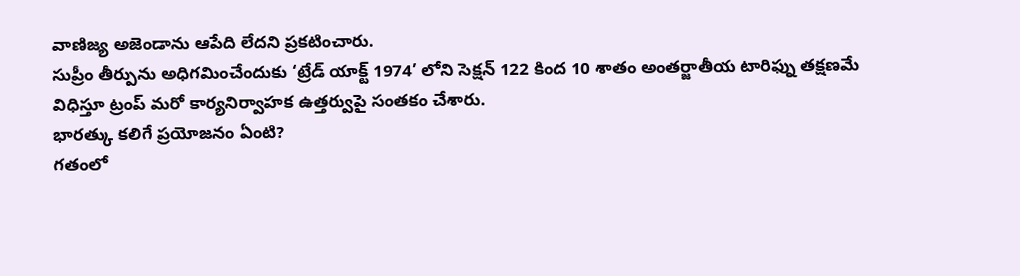వాణిజ్య అజెండాను ఆపేది లేదని ప్రకటించారు.
సుప్రీం తీర్పును అధిగమించేందుకు ‘ట్రేడ్ యాక్ట్ 1974’ లోని సెక్షన్ 122 కింద 10 శాతం అంతర్జాతీయ టారిఫ్ను తక్షణమే విధిస్తూ ట్రంప్ మరో కార్యనిర్వాహక ఉత్తర్వుపై సంతకం చేశారు.
భారత్కు కలిగే ప్రయోజనం ఏంటి?
గతంలో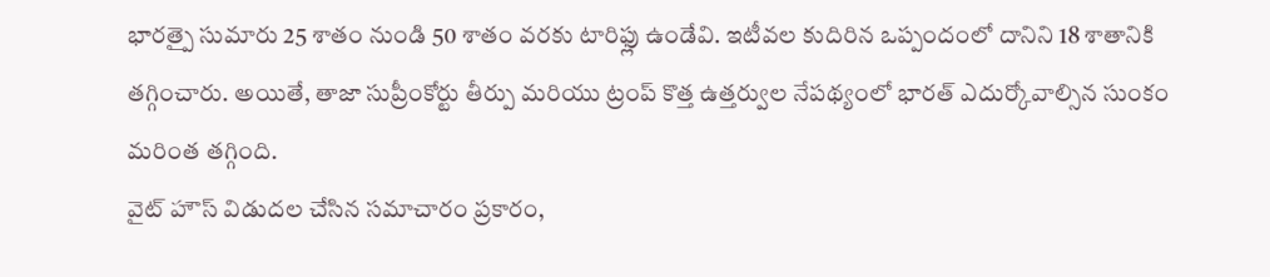భారత్పై సుమారు 25 శాతం నుండి 50 శాతం వరకు టారిఫ్లు ఉండేవి. ఇటీవల కుదిరిన ఒప్పందంలో దానిని 18 శాతానికి తగ్గించారు. అయితే, తాజా సుప్రీంకోర్టు తీర్పు మరియు ట్రంప్ కొత్త ఉత్తర్వుల నేపథ్యంలో భారత్ ఎదుర్కోవాల్సిన సుంకం మరింత తగ్గింది.
వైట్ హౌస్ విడుదల చేసిన సమాచారం ప్రకారం,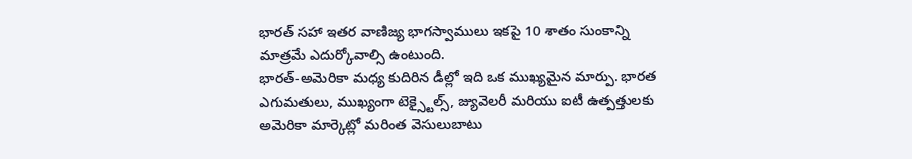భారత్ సహా ఇతర వాణిజ్య భాగస్వాములు ఇకపై 10 శాతం సుంకాన్ని మాత్రమే ఎదుర్కోవాల్సి ఉంటుంది.
భారత్-అమెరికా మధ్య కుదిరిన డీల్లో ఇది ఒక ముఖ్యమైన మార్పు. భారత ఎగుమతులు, ముఖ్యంగా టెక్స్టైల్స్, జ్యువెలరీ మరియు ఐటీ ఉత్పత్తులకు అమెరికా మార్కెట్లో మరింత వెసులుబాటు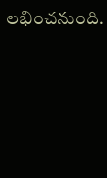లభించనుంది.